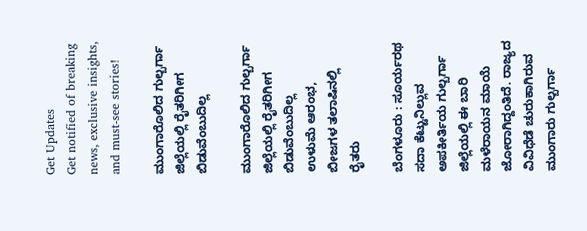Get Updates
Get notified of breaking news, exclusive insights, and must-see stories!

ಮುಂಗಾರೊಲಿದ ಗುಲ್ಬರ್ಗಾ ಜಿಲ್ಲೆಯಲ್ಲಿ ರೈತರಿಗೀಗ ಬಿಡುವೆಂಬುದಿಲ್ಲ

ಮುಂಗಾರೊಲಿದ ಗುಲ್ಬರ್ಗಾ ಜಿಲ್ಲೆಯಲ್ಲಿ ರೈತರಿಗೀಗ ಬಿಡುವೆಂಬುದಿಲ್ಲ
ಉಳುಮೆ ಆರಂಭ, ಬೀಜಗಳ ತಲಾಷಿನಲ್ಲಿ ರೈತರು

ಬೆಂಗಳೂರು : ಸೂರ್ಯರಥ ಸದಾ ಕೆಟ್ಟುನಿಲ್ಲುವ ಅಪಕೀರ್ತಿಯ ಗುಲ್ಬರ್ಗಾ ಜಿಲ್ಲೆಯಲ್ಲಿ ಈ ಬಾರಿ ಮಳೆರಾಯನ ಮಾಯೆ ಜೋರಾಗಿದ್ದಂತಿದೆ. ರಾಜ್ಯದ ವಿವಿಧೆಡೆ ಚುರುಕಾಗಿರುವ ಮುಂಗಾರು ಗುಲ್ಬರ್ಗಾ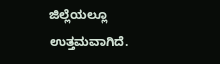ಜಿಲ್ಲೆಯಲ್ಲೂ ಉತ್ತಮವಾಗಿದೆ.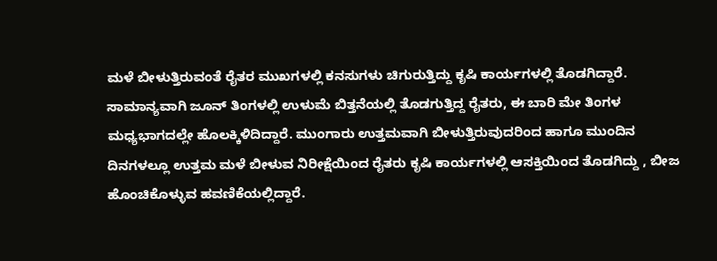ಮಳೆ ಬೀಳುತ್ತಿರುವಂತೆ ರೈತರ ಮುಖಗಳಲ್ಲಿ ಕನಸುಗಳು ಚಿಗುರುತ್ತಿದ್ದು ಕೃಷಿ ಕಾರ್ಯಗಳಲ್ಲಿ ತೊಡಗಿದ್ದಾರೆ. ಸಾಮಾನ್ಯವಾಗಿ ಜೂನ್‌ ತಿಂಗಳಲ್ಲಿ ಉಳುಮೆ ಬಿತ್ತನೆಯಲ್ಲಿ ತೊಡಗುತ್ತಿದ್ದ ರೈತರು, ಈ ಬಾರಿ ಮೇ ತಿಂಗಳ ಮಧ್ಯಭಾಗದಲ್ಲೇ ಹೊಲಕ್ಕಿಳಿದಿದ್ದಾರೆ. ಮುಂಗಾರು ಉತ್ತಮವಾಗಿ ಬೀಳುತ್ತಿರುವುದರಿಂದ ಹಾಗೂ ಮುಂದಿನ ದಿನಗಳಲ್ಲೂ ಉತ್ತಮ ಮಳೆ ಬೀಳುವ ನಿರೀಕ್ಷೆಯಿಂದ ರೈತರು ಕೃಷಿ ಕಾರ್ಯಗಳಲ್ಲಿ ಆಸಕ್ತಿಯಿಂದ ತೊಡಗಿದ್ದು , ಬೀಜ ಹೊಂಚಿಕೊಳ್ಳುವ ಹವಣಿಕೆಯಲ್ಲಿದ್ದಾರೆ.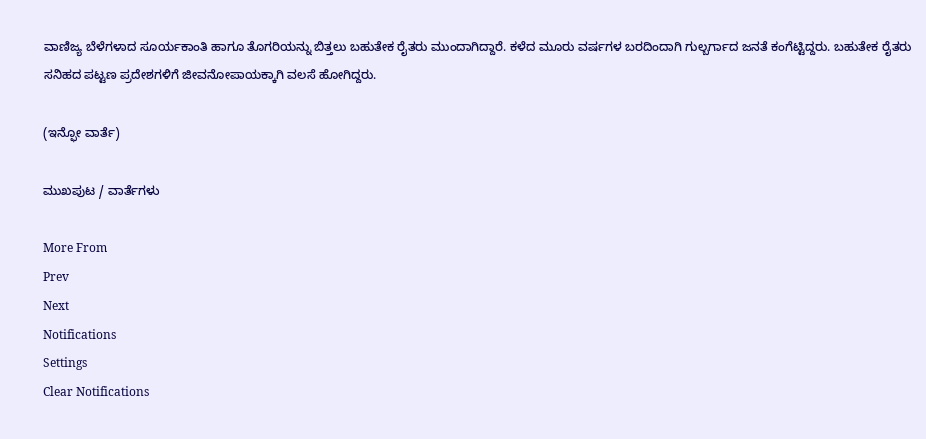ವಾಣಿಜ್ಯ ಬೆಳೆಗಳಾದ ಸೂರ್ಯಕಾಂತಿ ಹಾಗೂ ತೊಗರಿಯನ್ನು ಬಿತ್ತಲು ಬಹುತೇಕ ರೈತರು ಮುಂದಾಗಿದ್ದಾರೆ. ಕಳೆದ ಮೂರು ವರ್ಷಗಳ ಬರದಿಂದಾಗಿ ಗುಲ್ಬರ್ಗಾದ ಜನತೆ ಕಂಗೆಟ್ಟಿದ್ದರು. ಬಹುತೇಕ ರೈತರು ಸನಿಹದ ಪಟ್ಟಣ ಪ್ರದೇಶಗಳಿಗೆ ಜೀವನೋಪಾಯಕ್ಕಾಗಿ ವಲಸೆ ಹೋಗಿದ್ದರು.

(ಇನ್ಫೋ ವಾರ್ತೆ)

ಮುಖಪುಟ / ವಾರ್ತೆಗಳು

More From
Prev
Next
Notifications
Settings
Clear Notifications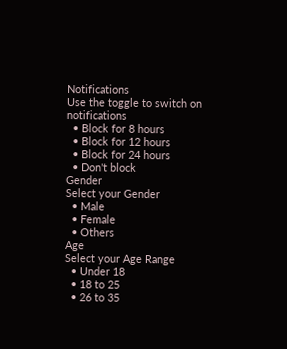Notifications
Use the toggle to switch on notifications
  • Block for 8 hours
  • Block for 12 hours
  • Block for 24 hours
  • Don't block
Gender
Select your Gender
  • Male
  • Female
  • Others
Age
Select your Age Range
  • Under 18
  • 18 to 25
  • 26 to 35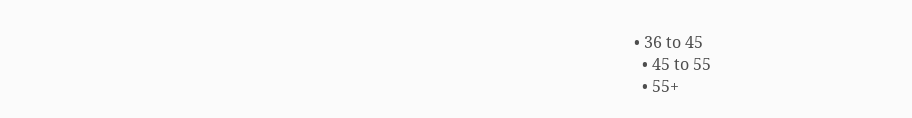• 36 to 45
  • 45 to 55
  • 55+